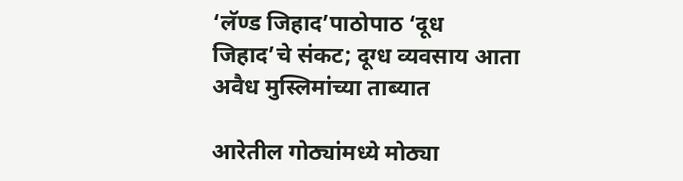‘लॅण्ड जिहाद‌’पाठोपाठ ‌‘दूध जिहाद‌’चे संकट; दूग्ध व्यवसाय आता अवैध मुस्लिमांच्या ताब्यात

आरेतील गोठ्यांमध्ये मोठ्या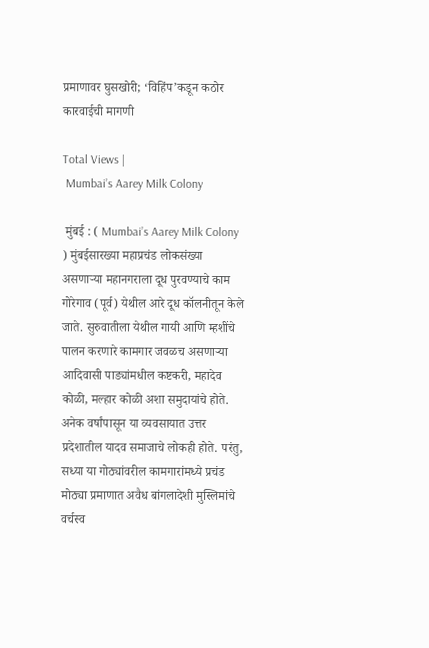प्रमाणावर घुसखोरी; ‘विहिंप‌’कडून कठोर कारवाईची मागणी

Total Views |
 Mumbai’s Aarey Milk Colony

 मुंबई : ( Mumbai’s Aarey Milk Colony ) मुंबईसारख्या महाप्रचंड लोकसंख्या असणाऱ्या महानगराला दूध पुरवण्याचे काम गोरेगाव (पूर्व) येथील आरे दूध कॉलनीतून केले जाते. सुरुवातीला येथील गायी आणि म्हशींचे पालन करणारे कामगार जवळच असणाऱ्या आदिवासी पाड्यांमधील कष्टकरी, महादेव कोळी, मल्हार कोळी अशा समुदायांचे होते. अनेक वर्षांपासून या व्यवसायात उत्तर प्रदेशातील यादव समाजाचे लोकही होते. परंतु, सध्या या गोठ्यांवरील कामगारांमध्ये प्रचंड मोठ्या प्रमाणात अवैध बांगलादेशी मुस्लिमांचे वर्चस्व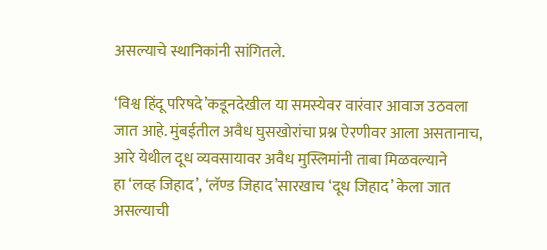असल्याचे स्थानिकांनी सांगितले.

‘विश्व हिंदू परिषदे‌’कडूनदेखील या समस्येवर वारंवार आवाज उठवला जात आहे. मुंबईतील अवैध घुसखोरांचा प्रश्न ऐरणीवर आला असतानाच, आरे येथील दूध व्यवसायावर अवैध मुस्लिमांनी ताबा मिळवल्याने हा ‌‘लव्ह जिहाद‌’, ‘लॅण्ड जिहाद‌’सारखाच ‌‘दूध जिहाद‌’ केला जात असल्याची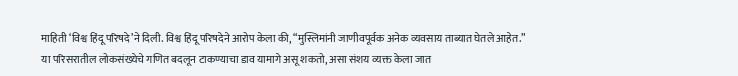माहिती ‌‘विश्व हिंदू परिषदे‌’ने दिली. विश्व हिंदू परिषदेने आरोप केला की, “मुस्लिमांनी जाणीवपूर्वक अनेक व्यवसाय ताब्यात घेतले आहेत.” या परिसरातील लोकसंख्येचे गणित बदलून टाकण्याचा डाव यामागे असू शकतो, असा संशय व्यक्त केला जात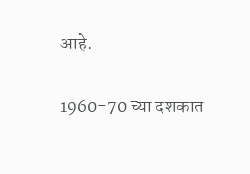आहे.

1960-70 च्या दशकात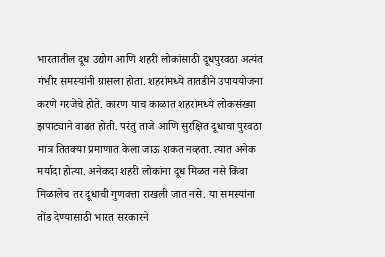भारतातील दूध उद्योग आणि शहरी लोकांसाठी दूधपुरवठा अत्यंत गंभीर समस्यांनी ग्रासला होता. शहरांमध्ये तातडीने उपाययोजना करणे गरजेचे होते. कारण याच काळात शहरांमध्ये लोकसंख्या झपाट्याने वाढत होती. परंतु ताजे आणि सुरक्षित दूधाचा पुरवठा मात्र तितक्या प्रमाणात केला जाऊ शकत नव्हता. त्यात अनेक मर्यादा होत्या. अनेकदा शहरी लोकांना दूध मिळत नसे किंवा मिळालेच तर दूधाची गुणवत्ता राखली जात नसे. या समस्यांना तोंड देण्यासाठी भारत सरकारने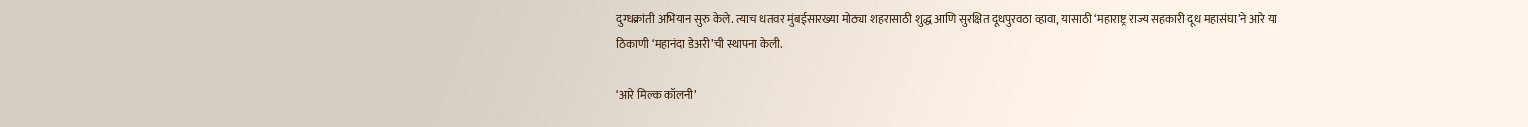दुग्धक्रांती अभियान सुरु केले. त्याच धतवर मुंबईसारख्या मोठ्या शहरासाठी शुद्ध आणि सुरक्षित दूधपुरवठा व्हावा, यासाठी ‌‘महाराष्ट्र राज्य सहकारी दूध महासंघा‌’ने आरे या ठिकाणी ‌‘महानंदा डेअरी‌’ची स्थापना केली.

‘आरे मिल्क कॉलनी‌’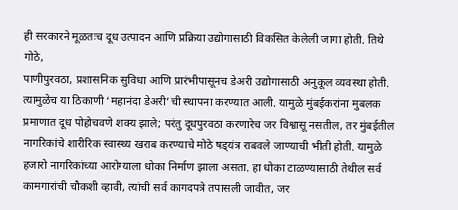ही सरकारने मूळतःच दूध उत्पादन आणि प्रक्रिया उद्योगासाठी विकसित केलेली जागा होती. तिथे गोठे,
पाणीपुरवठा, प्रशासनिक सुविधा आणि प्रारंभीपासूनच डेअरी उद्योगासाठी अनुकूल व्यवस्था होती. त्यामुळेच या ठिकाणी ‌‘महानंदा डेअरी‌’ची स्थापना करण्यात आली. यामुळे मुंबईकरांना मुबलक प्रमाणात दूध पोहोचवणे शक्य झाले; परंतु दूधपुरवठा करणारेच जर विश्वासू नसतील, तर मुंबईतील नागरिकांचे शारीरिक स्वास्थ्य खराब करण्याचे मोठे षड्‌‍यंत्र राबवले जाण्याची भीती होती. यामुळे हजारो नागरिकांच्या आरोग्याला धोका निर्माण झाला असता. हा धोका टाळण्यासाठी तेथील सर्व कामगारांची चौकशी व्हावी, त्यांची सर्व कागदपत्रे तपासली जावीत, जर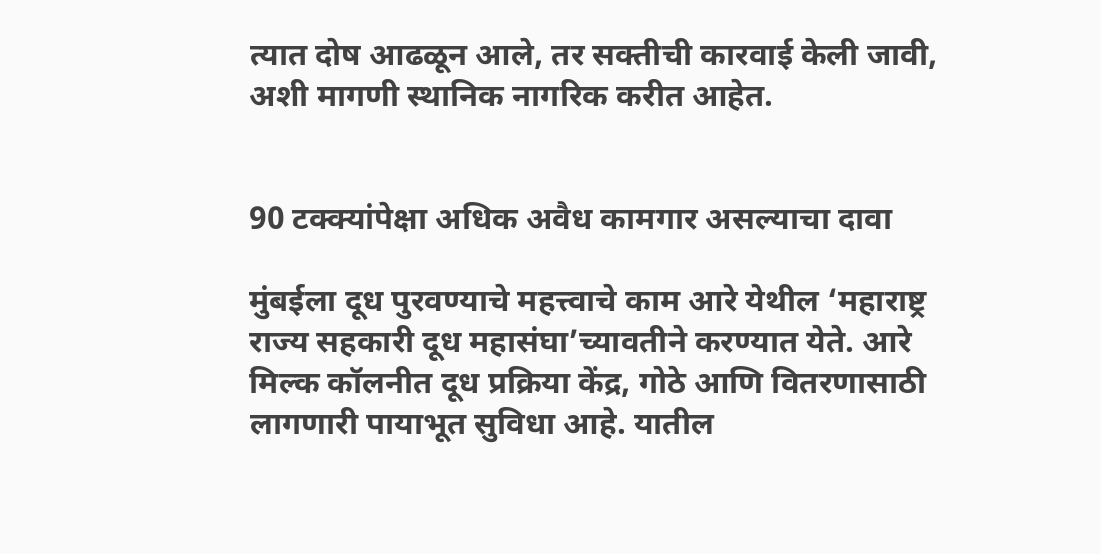त्यात दोष आढळून आले, तर सक्तीची कारवाई केली जावी, अशी मागणी स्थानिक नागरिक करीत आहेत.


90 टक्क्यांपेक्षा अधिक अवैध कामगार असल्याचा दावा

मुंबईला दूध पुरवण्याचे महत्त्वाचे काम आरे येथील ‌‘महाराष्ट्र राज्य सहकारी दूध महासंघा‌’च्यावतीने करण्यात येते. आरे मिल्क कॉलनीत दूध प्रक्रिया केंद्र, गोठे आणि वितरणासाठी लागणारी पायाभूत सुविधा आहे. यातील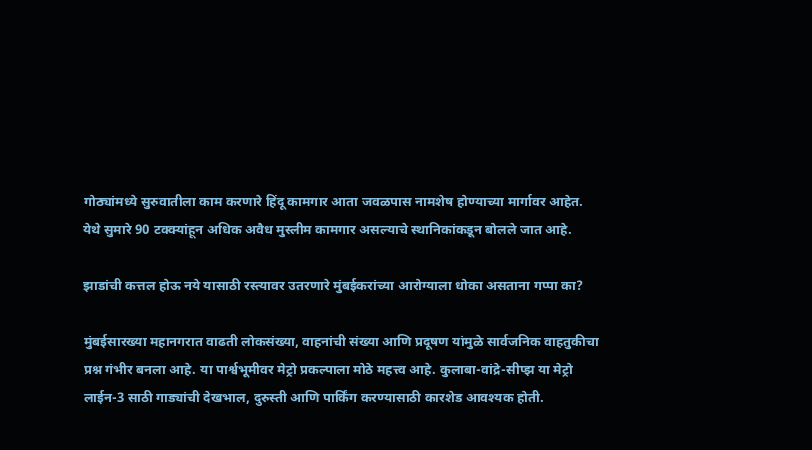गोठ्यांमध्ये सुरुवातीला काम करणारे हिंदू कामगार आता जवळपास नामशेष होण्याच्या मार्गावर आहेत. येथे सुमारे 90 टक्क्यांहून अधिक अवैध मुस्लीम कामगार असल्याचे स्थानिकांकडून बोलले जात आहे.

झाडांची कत्तल होऊ नये यासाठी रस्त्यावर उतरणारे मुंबईकरांच्या आरोग्याला धोका असताना गप्पा का?

मुंबईसारख्या महानगरात वाढती लोकसंख्या, वाहनांची संख्या आणि प्रदूषण यांमुळे सार्वजनिक वाहतुकीचा प्रश्न गंभीर बनला आहे. या पार्श्वभूमीवर मेट्रो प्रकल्पाला मोठे महत्त्व आहे. कुलाबा-वांद्रे-सीप्झ या मेट्रो लाईन-3 साठी गाड्यांची देखभाल, दुरुस्ती आणि पार्किंग करण्यासाठी कारशेड आवश्यक होती.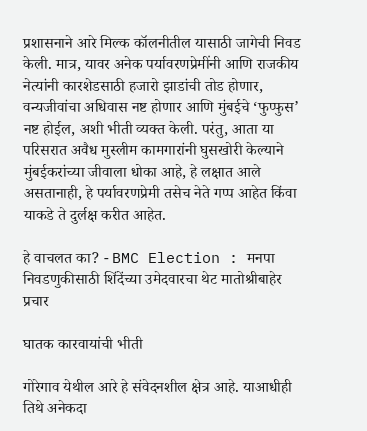प्रशासनाने आरे मिल्क कॉलनीतील यासाठी जागेची निवड केली. मात्र, यावर अनेक पर्यावरणप्रेमींनी आणि राजकीय नेत्यांनी कारशेडसाठी हजारो झाडांची तोड होणार, वन्यजीवांचा अधिवास नष्ट होणार आणि मुंबईचे ‌‘फुप्फुस‌’ नष्ट होईल, अशी भीती व्यक्त केली. परंतु, आता या परिसरात अवैध मुस्लीम कामगारांनी घुसखोरी केल्याने मुंबईकरांच्या जीवाला धोका आहे, हे लक्षात आले असतानाही, हे पर्यावरणप्रेमी तसेच नेते गप्प आहेत किंवा याकडे ते दुर्लक्ष करीत आहेत.

हे वाचलत का? - BMC Election : मनपा निवडणुकीसाठी शिंदेंच्या उमेदवारचा थेट मातोश्रीबाहेर प्रचार

घातक कारवायांची भीती

गोरेगाव येथील आरे हे संवेदनशील क्षेत्र आहे. याआधीही तिथे अनेकदा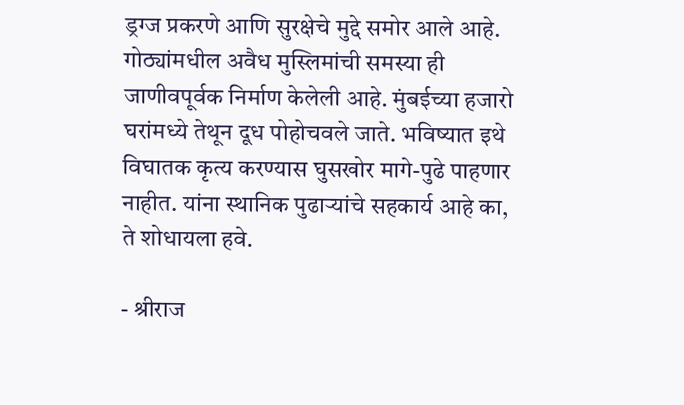ड्रग्ज प्रकरणे आणि सुरक्षेचे मुद्दे समोर आले आहे. गोठ्यांमधील अवैध मुस्लिमांची समस्या ही जाणीवपूर्वक निर्माण केलेली आहे. मुंबईच्या हजारो घरांमध्ये तेथून दूध पोहोचवले जाते. भविष्यात इथे विघातक कृत्य करण्यास घुसखोर मागे-पुढे पाहणार नाहीत. यांना स्थानिक पुढाऱ्यांचे सहकार्य आहे का, ते शोधायला हवे.

- श्रीराज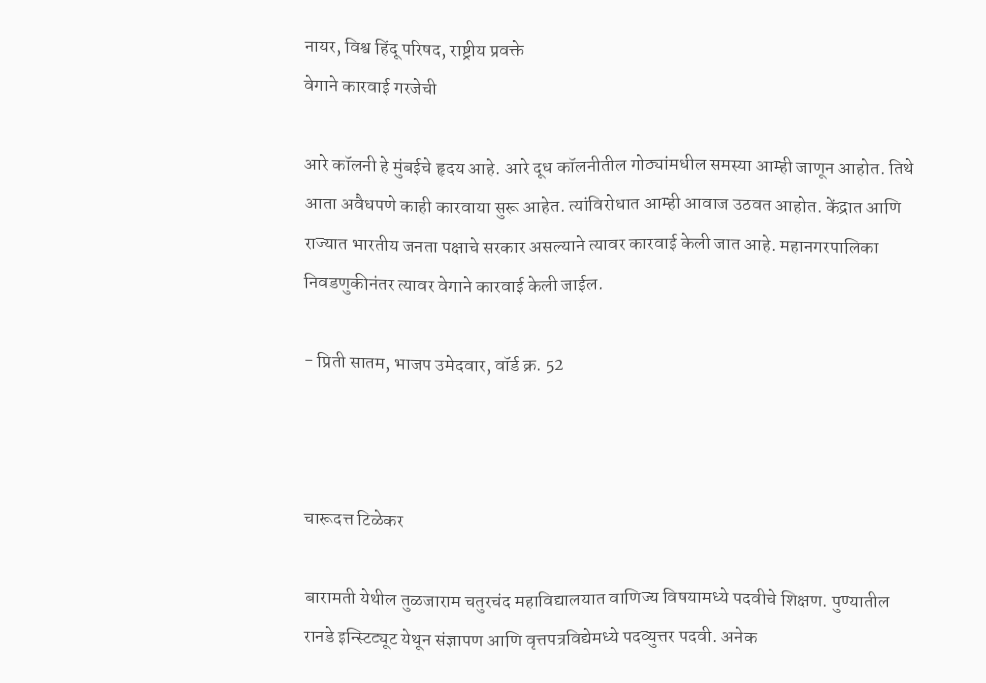नायर, विश्व हिंदू परिषद, राष्ट्रीय प्रवक्ते
वेगाने कारवाई गरजेची

आरे कॉलनी हे मुंबईचे हृदय आहे. आरे दूध कॉलनीतील गोठ्यांमधील समस्या आम्ही जाणून आहोत. तिथे आता अवैधपणे काही कारवाया सुरू आहेत. त्यांविरोधात आम्ही आवाज उठवत आहोत. केंद्रात आणि राज्यात भारतीय जनता पक्षाचे सरकार असल्याने त्यावर कारवाई केली जात आहे. महानगरपालिका निवडणुकीनंतर त्यावर वेगाने कारवाई केली जाईल.

- प्रिती सातम, भाजप उमेदवार, वॉर्ड क्र. 52



चारूदत्त टिळेकर

बारामती येथील तुळजाराम चतुरचंद महाविद्यालयात वाणिज्य विषयामध्ये पदवीचे शिक्षण. पुण्यातील रानडे इन्स्टिट्यूट येथून संज्ञापण आणि वृत्तपत्रविद्येमध्ये पदव्युत्तर पदवी. अनेक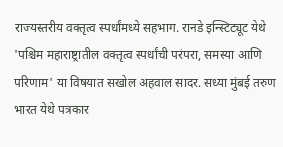राज्यस्तरीय वक्तृत्व स्पर्धांमध्ये सहभाग. रानडे इन्स्टिट्यूट येथे 'पश्चिम महाराष्ट्रातील वक्तृत्व स्पर्धांची परंपरा, समस्या आणि परिणाम' या विषयात सखोल अहवाल सादर. सध्या मुंबई तरुण भारत येथे पत्रकार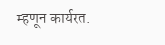म्हणून कार्यरत.